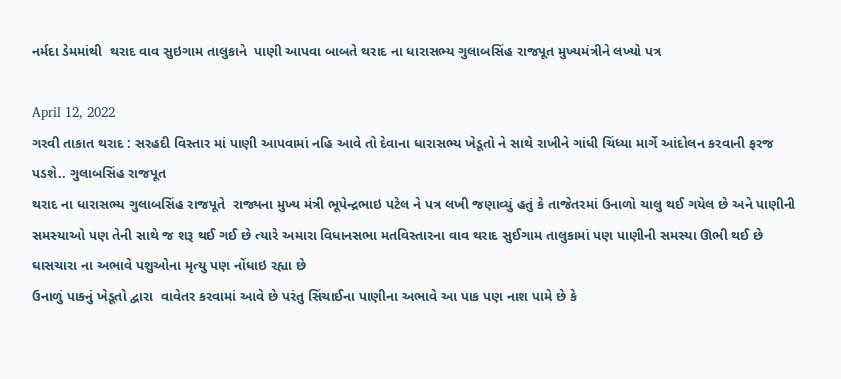નર્મદા ડેમમાંથી  થરાદ વાવ સુઇગામ તાલુકાને  પાણી આપવા બાબતે થરાદ ના ધારાસભ્ય ગુલાબસિંહ રાજપૂત મુખ્યમંત્રીને લખ્યો પત્ર

April 12, 2022
ગરવી તાકાત થરાદ : સરહદી વિસ્તાર માં પાણી આપવામાં નહિ આવે તો દેવાના ધારાસભ્ય ખેડૂતો ને સાથે રાખીને ગાંધી ચિંધ્યા માર્ગે આંદોલન કરવાની ફરજ પડશે.. ગુલાબસિંહ રાજપૂત
થરાદ ના ધારાસભ્ય ગુલાબસિંહ રાજપૂતે  રાજ્યના મુખ્ય મંત્રી ભૂપેન્દ્રભાઇ પટેલ ને પત્ર લખી જણાવ્યું હતું કે તાજેતરમાં ઉનાળો ચાલુ થઈ ગયેલ છે અને પાણીની સમસ્યાઓ પણ તેની સાથે જ શરૂ થઈ ગઈ છે ત્યારે અમારા વિધાનસભા મતવિસ્તારના વાવ થરાદ સુઈગામ તાલુકામાં પણ પાણીની સમસ્યા ઊભી થઈ છે ઘાસચારા ના અભાવે પશુઓના મૃત્યુ પણ નોંધાઇ રહ્યા છે
ઉનાળું પાકનું ખેડૂતો દ્વારા  વાવેતર કરવામાં આવે છે પરંતુ સિંચાઈના પાણીના અભાવે આ પાક પણ નાશ પામે છે કે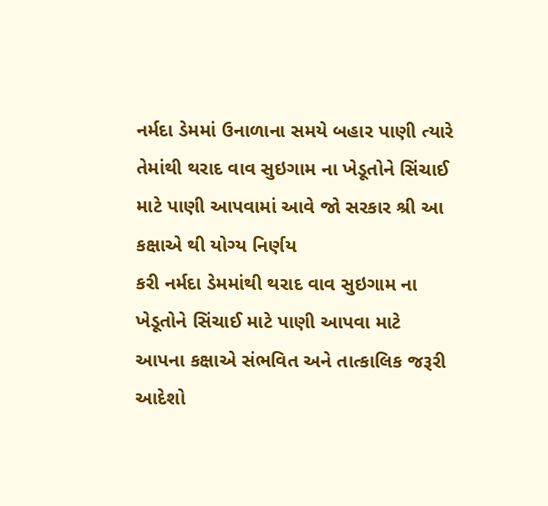નર્મદા ડેમમાં ઉનાળાના સમયે બહાર પાણી ત્યારે તેમાંથી થરાદ વાવ સુઇગામ ના ખેડૂતોને સિંચાઈ માટે પાણી આપવામાં આવે જો સરકાર શ્રી આ કક્ષાએ થી યોગ્ય નિર્ણય
કરી નર્મદા ડેમમાંથી થરાદ વાવ સુઇગામ ના ખેડૂતોને સિંચાઈ માટે પાણી આપવા માટે આપના કક્ષાએ સંભવિત અને તાત્કાલિક જરૂરી આદેશો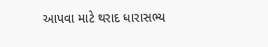આપવા માટે થરાદ ધારાસભ્ય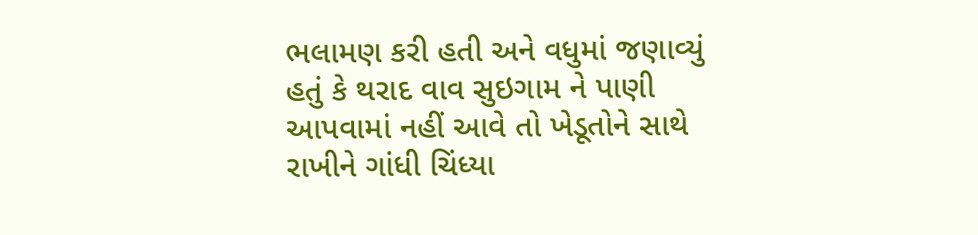ભલામણ કરી હતી અને વધુમાં જણાવ્યું હતું કે થરાદ વાવ સુઇગામ ને પાણી આપવામાં નહીં આવે તો ખેડૂતોને સાથે રાખીને ગાંધી ચિંધ્યા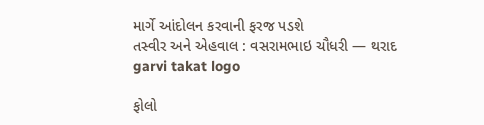માર્ગે આંદોલન કરવાની ફરજ પડશે
તસ્વીર અને એહવાલ : વસરામભાઇ ચૌધરી — થરાદ
garvi takat logo

ફોલો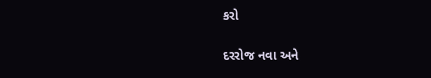કરો

દરરોજ નવા અને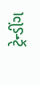ટ્રેન્ડીંગ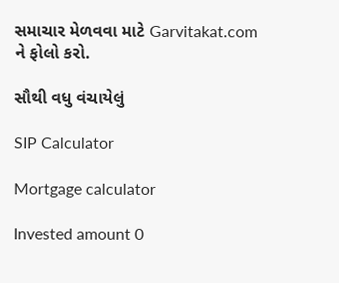સમાચાર મેળવવા માટે Garvitakat.com ને ફોલો કરો.

સૌથી વધુ વંચાયેલું

SIP Calculator

Mortgage calculator

Invested amount 0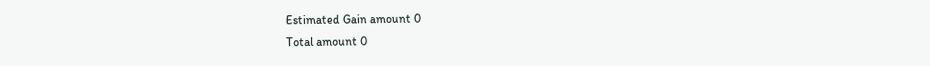Estimated Gain amount 0
Total amount 0